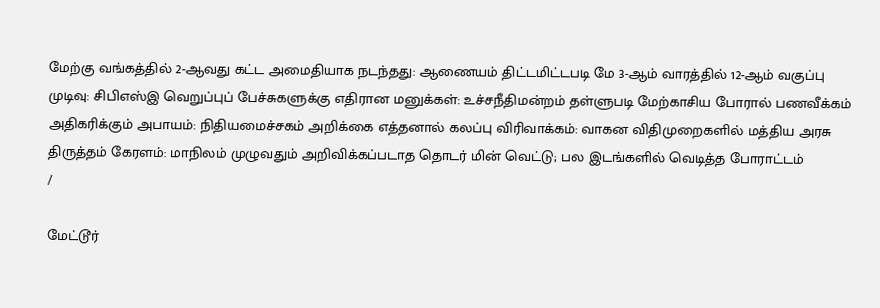மேற்கு வங்கத்தில் 2-ஆவது கட்ட அமைதியாக நடந்தது: ஆணையம் திட்டமிட்டபடி மே 3-ஆம் வாரத்தில் 12-ஆம் வகுப்பு முடிவு: சிபிஎஸ்இ வெறுப்புப் பேச்சுகளுக்கு எதிரான மனுக்கள்: உச்சநீதிமன்றம் தள்ளுபடி மேற்காசிய போரால் பணவீக்கம் அதிகரிக்கும் அபாயம்: நிதியமைச்சகம் அறிக்கை எத்தனால் கலப்பு விரிவாக்கம்: வாகன விதிமுறைகளில் மத்திய அரசு திருத்தம் கேரளம்: மாநிலம் முழுவதும் அறிவிக்கப்படாத தொடர் மின் வெட்டு; பல இடங்களில் வெடித்த போராட்டம்
/

மேட்டூர்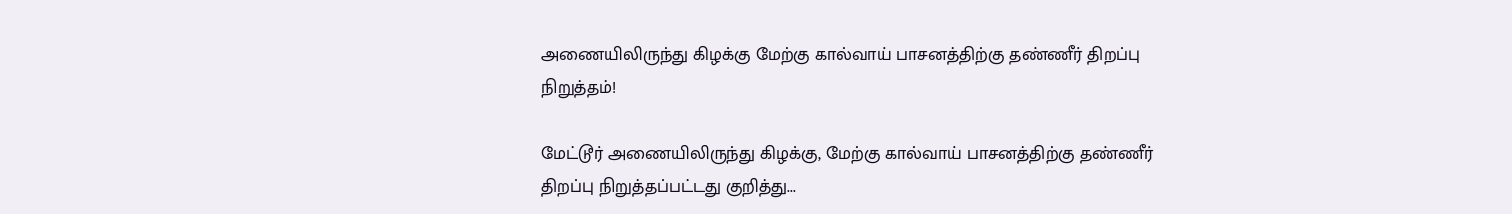அணையிலிருந்து கிழக்கு மேற்கு கால்வாய் பாசனத்திற்கு தண்ணீர் திறப்பு நிறுத்தம்!

மேட்டூர் அணையிலிருந்து கிழக்கு, மேற்கு கால்வாய் பாசனத்திற்கு தண்ணீர் திறப்பு நிறுத்தப்பட்டது குறித்து...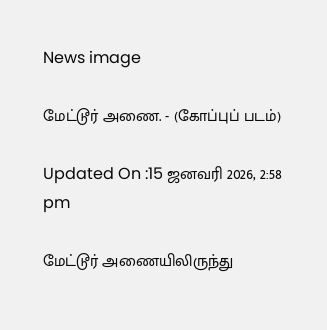News image

மேட்டூர் அணை. - (கோப்புப் படம்)

Updated On :15 ஜனவரி 2026, 2:58 pm

மேட்டூர் அணையிலிருந்து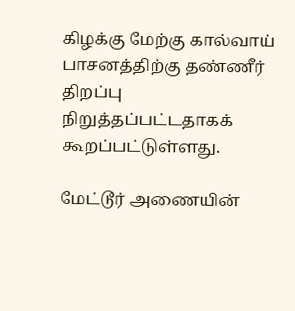கிழக்கு மேற்கு கால்வாய் பாசனத்திற்கு தண்ணீர் திறப்பு நிறுத்தப்பட்டதாகக் கூறப்பட்டுள்ளது.

மேட்டூர் அணையின்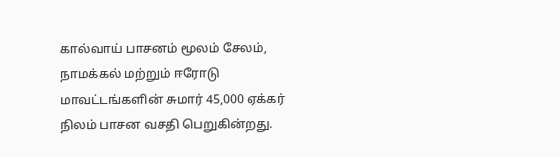கால்வாய் பாசனம் மூலம் சேலம், நாமக்கல் மற்றும் ஈரோடு மாவட்டங்களின் சுமார் 45,000 ஏக்கர் நிலம் பாசன வசதி பெறுகின்றது.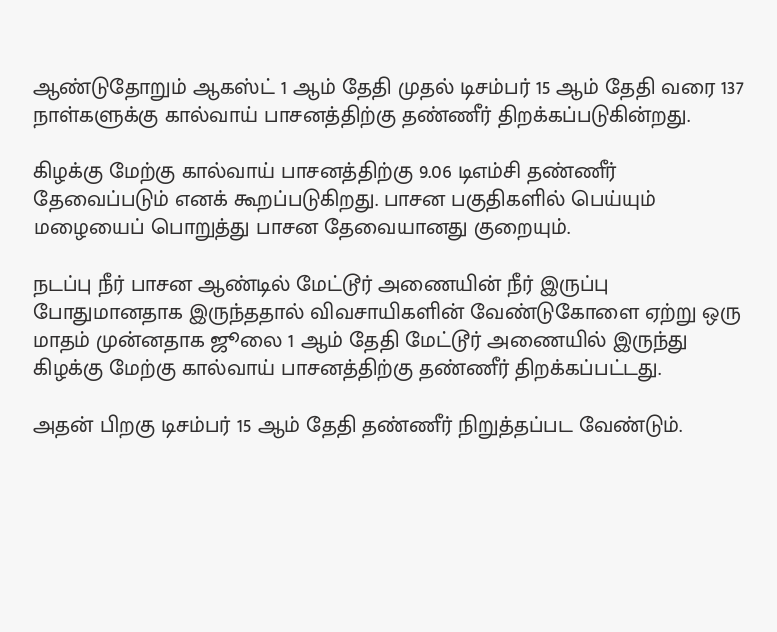ஆண்டுதோறும் ஆகஸ்ட் 1 ஆம் தேதி முதல் டிசம்பர் 15 ஆம் தேதி வரை 137 நாள்களுக்கு கால்வாய் பாசனத்திற்கு தண்ணீர் திறக்கப்படுகின்றது.

கிழக்கு மேற்கு கால்வாய் பாசனத்திற்கு 9.06 டிஎம்சி தண்ணீர் தேவைப்படும் எனக் கூறப்படுகிறது. பாசன பகுதிகளில் பெய்யும் மழையைப் பொறுத்து பாசன தேவையானது குறையும்.

நடப்பு நீர் பாசன ஆண்டில் மேட்டூர் அணையின் நீர் இருப்பு போதுமானதாக இருந்ததால் விவசாயிகளின் வேண்டுகோளை ஏற்று ஒரு மாதம் முன்னதாக ஜூலை 1 ஆம் தேதி மேட்டூர் அணையில் இருந்து கிழக்கு மேற்கு கால்வாய் பாசனத்திற்கு தண்ணீர் திறக்கப்பட்டது.

அதன் பிறகு டிசம்பர் 15 ஆம் தேதி தண்ணீர் நிறுத்தப்பட வேண்டும்.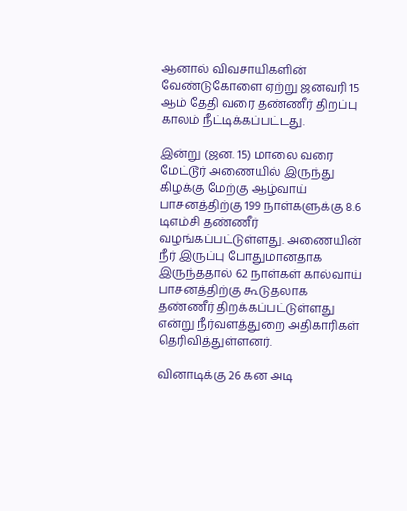ஆனால் விவசாயிகளின் வேண்டுகோளை ஏற்று ஜனவரி 15 ஆம் தேதி வரை தண்ணீர் திறப்பு காலம் நீட்டிக்கப்பட்டது.

இன்று (ஜன. 15) மாலை வரை மேட்டூர் அணையில் இருந்து கிழக்கு மேற்கு ஆழ்வாய் பாசனத்திற்கு 199 நாள்களுக்கு 8.6 டிஎம்சி தண்ணீர் வழங்கப்பட்டுள்ளது. அணையின் நீர் இருப்பு போதுமானதாக இருந்ததால் 62 நாள்கள் கால்வாய் பாசனத்திற்கு கூடுதலாக தண்ணீர் திறக்கப்பட்டுள்ளது என்று நீர்வளத்துறை அதிகாரிகள் தெரிவித்துள்ளனர்.

வினாடிக்கு 26 கன அடி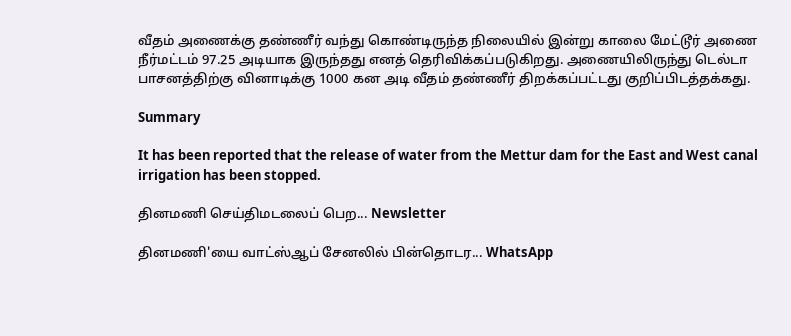வீதம் அணைக்கு தண்ணீர் வந்து கொண்டிருந்த நிலையில் இன்று காலை மேட்டூர் அணை நீர்மட்டம் 97.25 அடியாக இருந்தது எனத் தெரிவிக்கப்படுகிறது. அணையிலிருந்து டெல்டா பாசனத்திற்கு வினாடிக்கு 1000 கன அடி வீதம் தண்ணீர் திறக்கப்பட்டது குறிப்பிடத்தக்கது.

Summary

It has been reported that the release of water from the Mettur dam for the East and West canal irrigation has been stopped.

தினமணி செய்திமடலைப் பெற... Newsletter

தினமணி'யை வாட்ஸ்ஆப் சேனலில் பின்தொடர... WhatsApp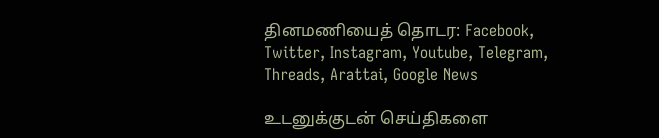தினமணியைத் தொடர: Facebook, Twitter, Instagram, Youtube, Telegram, Threads, Arattai, Google News

உடனுக்குடன் செய்திகளை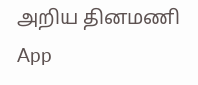அறிய தினமணி App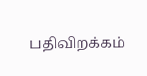பதிவிறக்கம்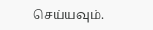செய்யவும்.